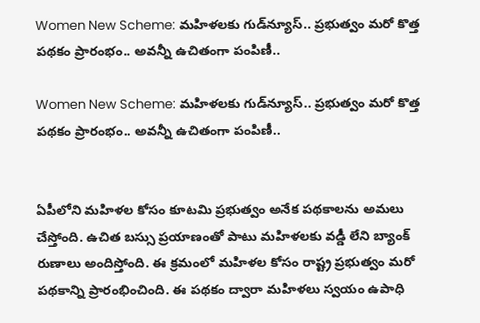Women New Scheme: మహిళలకు గుడ్‌న్యూస్.. ప్రభుత్వం మరో కొత్త పథకం ప్రారంభం.. అవన్నీ ఉచితంగా పంపిణీ..

Women New Scheme: మహిళలకు గుడ్‌న్యూస్.. ప్రభుత్వం మరో కొత్త పథకం ప్రారంభం.. అవన్నీ ఉచితంగా పంపిణీ..


ఏపీలోని మహిళల కోసం కూటమి ప్రభుత్వం అనేక పథకాలను అమలు చేస్తోంది. ఉచిత బస్సు ప్రయాణంతో పాటు మహిళలకు వడ్డీ లేని బ్యాంక్ రుణాలు అందిస్తోంది. ఈ క్రమంలో మహిళల కోసం రాష్ట్ర ప్రభుత్వం మరో పథకాన్ని ప్రారంభించింది. ఈ పథకం ద్వారా మహిళలు స్వయం ఉపాధి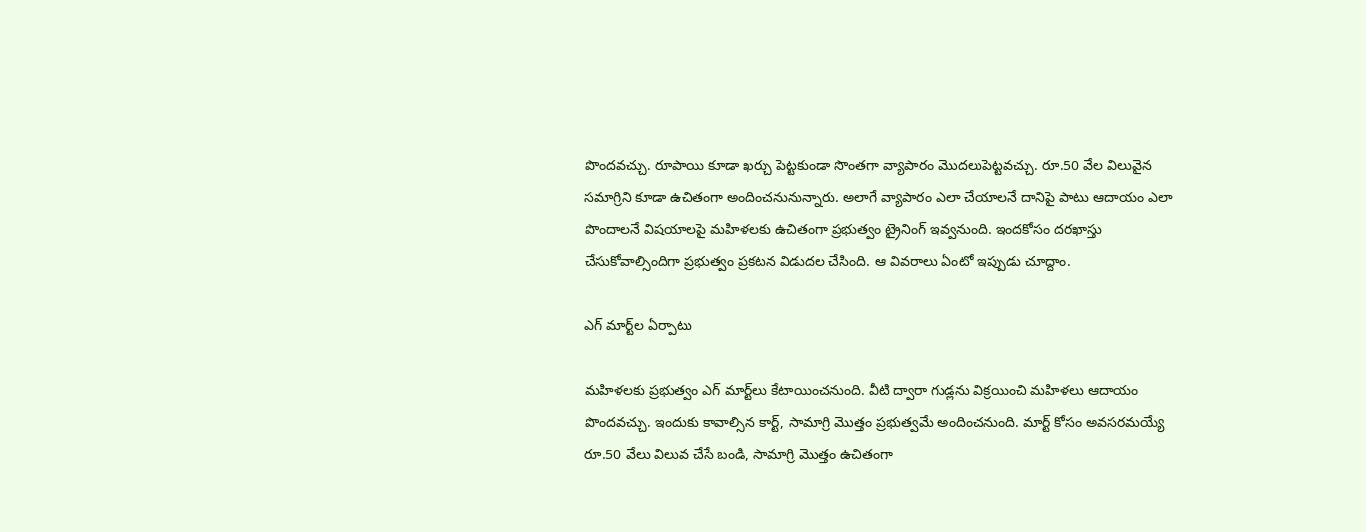పొందవచ్చు. రూపాయి కూడా ఖర్చు పెట్టకుండా సొంతగా వ్యాపారం మొదలుపెట్టవచ్చు. రూ.50 వేల విలువైన సమాగ్రిని కూడా ఉచితంగా అందించనునున్నారు. అలాగే వ్యాపారం ఎలా చేయాలనే దానిపై పాటు ఆదాయం ఎలా పొందాలనే విషయాలపై మహిళలకు ఉచితంగా ప్రభుత్వం ట్రైనింగ్ ఇవ్వనుంది. ఇందకోసం దరఖాస్తు చేసుకోవాల్సిందిగా ప్రభుత్వం ప్రకటన విడుదల చేసింది. ఆ వివరాలు ఏంటో ఇప్పుడు చూద్దాం.

ఎగ్ మార్ట్‌ల ఏర్పాటు

మహిళలకు ప్రభుత్వం ఎగ్ మార్ట్‌లు కేటాయించనుంది. వీటి ద్వారా గుడ్లను విక్రయించి మహిళలు ఆదాయం పొందవచ్చు. ఇందుకు కావాల్సిన కార్ట్, సామాగ్రి మొత్తం ప్రభుత్వమే అందించనుంది. మార్ట్ కోసం అవసరమయ్యే రూ.50 వేలు విలువ చేసే బండి, సామాగ్రి మొత్తం ఉచితంగా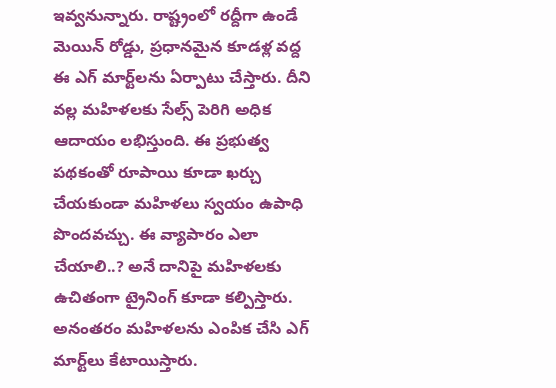ఇవ్వనున్నారు. రాష్ట్రంలో రద్దీగా ఉండే మెయిన్ రోడ్డు, ప్రధానమైన కూడళ్ల వద్ద ఈ ఎగ్ మార్ట్‌లను ఏర్పాటు చేస్తారు. దీని వల్ల మహిళలకు సేల్స్ పెరిగి అధిక ఆదాయం లభిస్తుంది. ఈ ప్రభుత్వ పథకంతో రూపాయి కూడా ఖర్చు చేయకుండా మహిళలు స్వయం ఉపాధి పొందవచ్చు. ఈ వ్యాపారం ఎలా చేయాలి..? అనే దానిపై మహిళలకు ఉచితంగా ట్రైనింగ్ కూడా కల్పిస్తారు. అనంతరం మహిళలను ఎంపిక చేసి ఎగ్ మార్ట్‌లు కేటాయిస్తారు.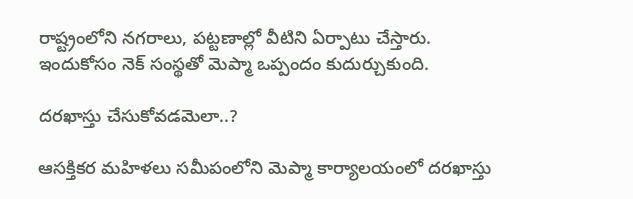రాష్ట్రంలోని నగరాలు, పట్టణాల్లో వీటిని ఏర్పాటు చేస్తారు. ఇందుకోసం నెక్ సంస్థతో మెప్మా ఒప్పందం కుదుర్చుకుంది.

దరఖాస్తు చేసుకోవడమెలా..?

ఆసక్తికర మహిళలు సమీపంలోని మెప్మా కార్యాలయంలో దరఖాస్తు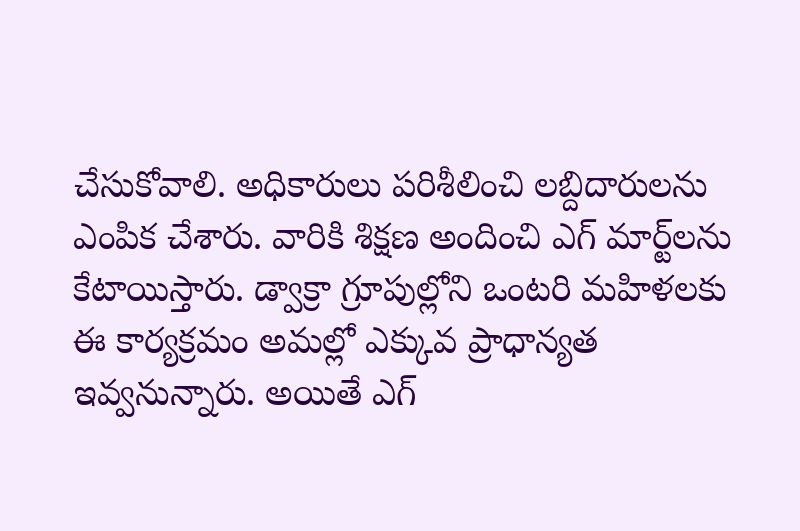చేసుకోవాలి. అధికారులు పరిశీలించి లబ్దిదారులను ఎంపిక చేశారు. వారికి శిక్షణ అందించి ఎగ్ మార్ట్‌లను కేటాయిస్తారు. డ్వాక్రా గ్రూపుల్లోని ఒంటరి మహిళలకు ఈ కార్యక్రమం అమల్లో ఎక్కువ ప్రాధాన్యత ఇవ్వనున్నారు. అయితే ఎగ్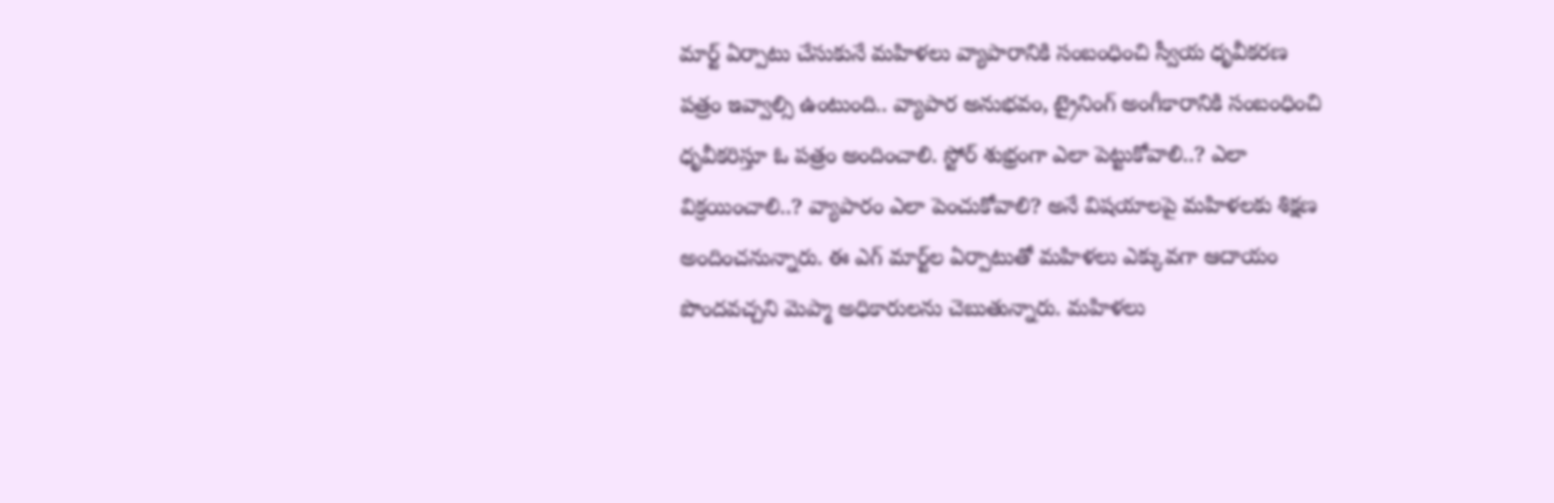మార్ట్ ఏర్పాటు చేసుకునే మహిళలు వ్యాపారానికి సంబంధించి స్వీయ ధృవీకరణ పత్రం ఇవ్వాల్సి ఉంటుంది.. వ్యాపార అనుభవం, ట్రైనింగ్‌ అంగీకారానికి సంబంధించి ధృవీకరిస్తూ ఓ పత్రం అందించాలి. స్టోర్ శుభ్రంగా ఎలా పెట్టుకోవాలి..? ఎలా విక్రయించాలి..? వ్యాపారం ఎలా పెంచుకోవాలి? అనే విషయాలపై మహిళలకు శిక్షణ అందించనున్నారు. ఈ ఎగ్ మార్ట్‌ల ఏర్పాటుతో మహిళలు ఎక్కువగా ఆదాయం పొందవచ్చని మెప్మా అధికారులను చెబుతున్నారు. మహిళలు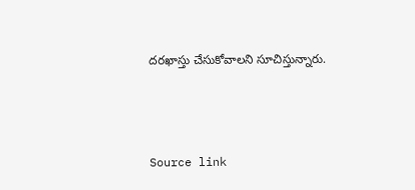దరఖాస్తు చేసుకోవాలని సూచిస్తున్నారు.



Source link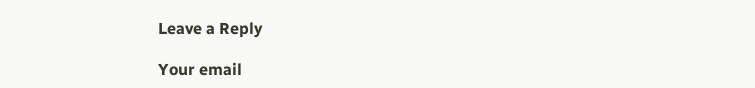Leave a Reply

Your email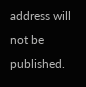address will not be published.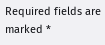Required fields are marked *